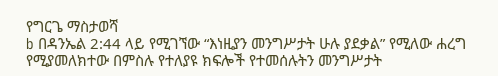የግርጌ ማስታወሻ
b በዳንኤል 2:44 ላይ የሚገኘው “እነዚያን መንግሥታት ሁሉ ያደቃል” የሚለው ሐረግ የሚያመለክተው በምስሉ የተለያዩ ክፍሎች የተመሰሉትን መንግሥታት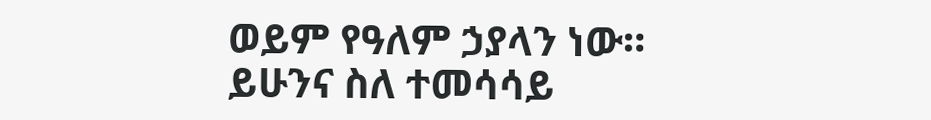ወይም የዓለም ኃያላን ነው። ይሁንና ስለ ተመሳሳይ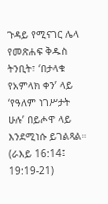ጉዳይ የሚናገር ሌላ የመጽሐፍ ቅዱስ ትንቢት፣ ‘በታላቁ የአምላክ ቀን’ ላይ ‘የዓለም ነገሥታት ሁሉ’ በይሖዋ ላይ እንደሚነሱ ይገልጻል። (ራእይ 16:14፤ 19:19-21)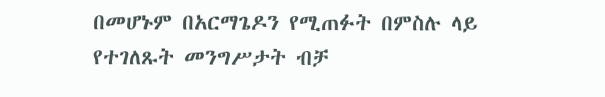በመሆኑም በአርማጌዶን የሚጠፉት በምስሉ ላይ የተገለጹት መንግሥታት ብቻ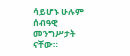ሳይሆኑ ሁሉም ሰብዓዊ መንግሥታት ናቸው።